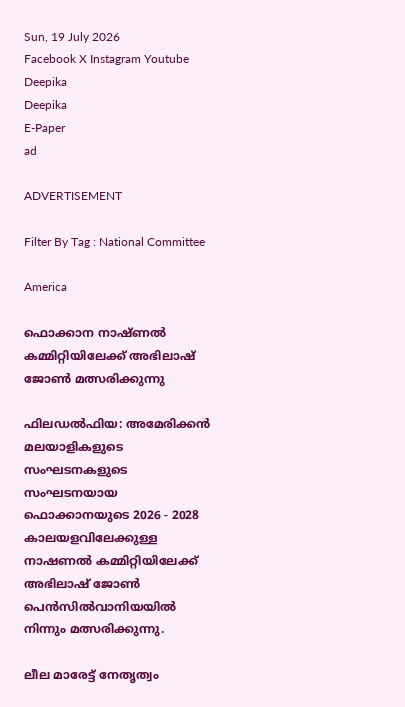Sun, 19 July 2026
Facebook X Instagram Youtube
Deepika
Deepika
E-Paper
ad

ADVERTISEMENT

Filter By Tag : National Committee

America

ഫൊക്കാന നാഷ്ണൽ കമ്മിറ്റിയിലേക്ക് അഭിലാഷ് ജോൺ മത്സരിക്കുന്നു

ഫിലഡൽഫിയ: അമേരിക്കൻ മലയാളികളുടെ സംഘടനകളുടെ സംഘടനയായ ഫൊക്കാനയുടെ 2026 - 2028 കാലയളവിലേക്കുള്ള നാഷണൽ കമ്മിറ്റിയിലേക്ക് അഭിലാഷ് ജോൺ പെൻസിൽവാനിയയിൽ നിന്നും മത്സരിക്കുന്നു.

ലീല മാരേട്ട് നേതൃത്വം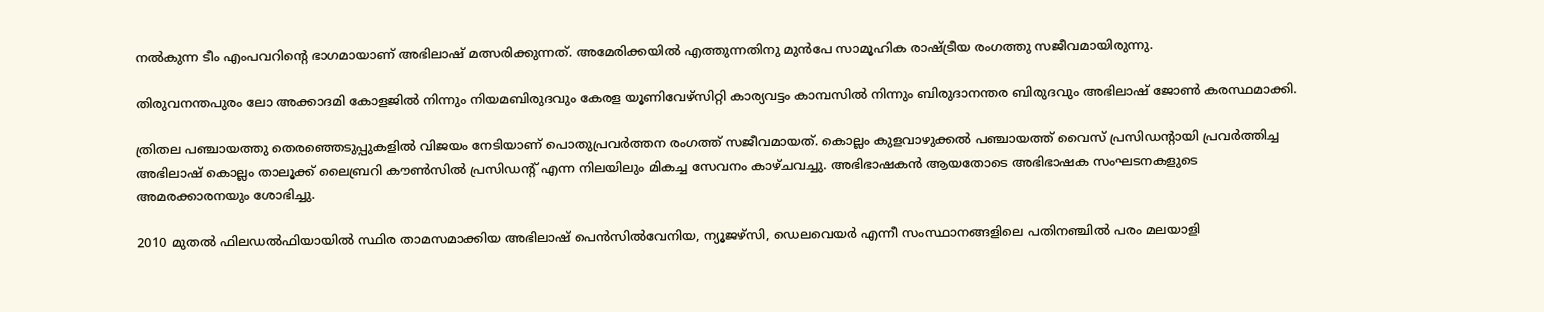നൽകുന്ന ടീം എംപവറിന്‍റെ ഭാഗമായാണ് അഭിലാഷ് മത്സരിക്കുന്നത്. അമേരിക്കയിൽ എത്തുന്നതിനു മുൻപേ സാമൂഹിക രാഷ്‌ട്രീയ രംഗത്തു സജീവമായിരുന്നു.

തിരുവനന്തപുരം ലോ അക്കാദമി കോളജിൽ നിന്നും നിയമബിരുദവും കേരള യൂണിവേഴ്സിറ്റി കാര്യവട്ടം കാമ്പസിൽ നിന്നും ബിരുദാനന്തര ബിരുദവും അഭിലാഷ് ജോൺ കരസ്ഥമാക്കി.

ത്രിതല പഞ്ചായത്തു തെരഞ്ഞെടുപ്പുകളിൽ വിജയം നേടിയാണ് പൊതുപ്രവർത്തന രംഗത്ത് സജീവമായത്. കൊല്ലം കുളവാഴുക്കൽ പഞ്ചായത്ത് വൈസ് പ്രസിഡന്‍റായി പ്രവർത്തിച്ച അഭിലാഷ് കൊല്ലം താലൂക്ക് ലൈബ്രറി കൗൺസിൽ പ്രസിഡന്‍റ് എന്ന നിലയിലും മികച്ച സേവനം കാഴ്ചവച്ചു. അഭിഭാഷകൻ ആയതോടെ അഭിഭാഷക സംഘടനകളുടെ അമരക്കാരനയും ശോഭിച്ചു.

2010 മുതൽ ഫിലഡൽഫിയായിൽ സ്ഥിര താമസമാക്കിയ അഭിലാഷ് പെൻസിൽവേനിയ, ന്യൂജഴ്സി, ഡെലവെയർ എന്നീ സംസ്ഥാനങ്ങളിലെ പതിനഞ്ചിൽ പരം മലയാളി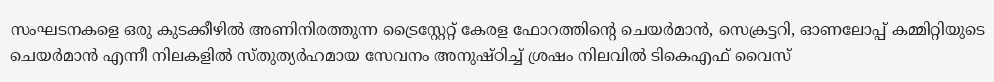സംഘടനകളെ ഒരു കുടക്കീഴിൽ അണിനിരത്തുന്ന ട്രൈസ്റ്റേറ്റ് കേരള ഫോറത്തിന്‍റെ ചെയർമാൻ, സെക്രട്ടറി, ഓണലോപ്പ് കമ്മിറ്റിയുടെ ചെയർമാൻ എന്നീ നിലകളിൽ സ്തുത്യർഹമായ സേവനം അനുഷ്ഠിച്ച് ശ്രഷം നിലവിൽ ടികെഎഫ് വൈസ്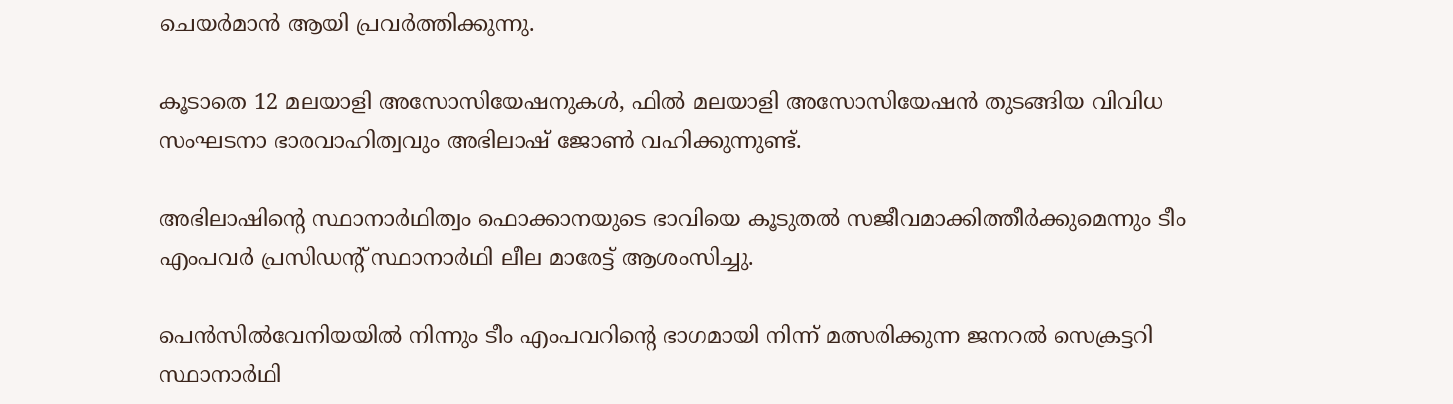ചെയർമാൻ ആയി പ്രവർത്തിക്കുന്നു.

കൂടാതെ 12 മലയാളി അസോസിയേഷനുകൾ, ഫിൽ മലയാളി അസോസിയേഷൻ തുടങ്ങിയ വിവിധ സംഘടനാ ഭാരവാഹിത്വവും അഭിലാഷ് ജോൺ വഹിക്കുന്നുണ്ട്.

അഭിലാഷിന്‍റെ സ്ഥാനാർഥിത്വം ഫൊക്കാനയുടെ ഭാവിയെ കൂടുതൽ സജീവമാക്കിത്തീർക്കുമെന്നും ടീം എംപവർ പ്രസിഡന്‍റ് സ്ഥാനാർഥി ലീല മാരേട്ട് ആശംസിച്ചു.

പെൻസിൽവേനിയയിൽ നിന്നും ടീം എംപവറിന്‍റെ ഭാഗമായി നിന്ന് മത്സരിക്കുന്ന ജനറൽ സെക്രട്ടറി സ്ഥാനാർഥി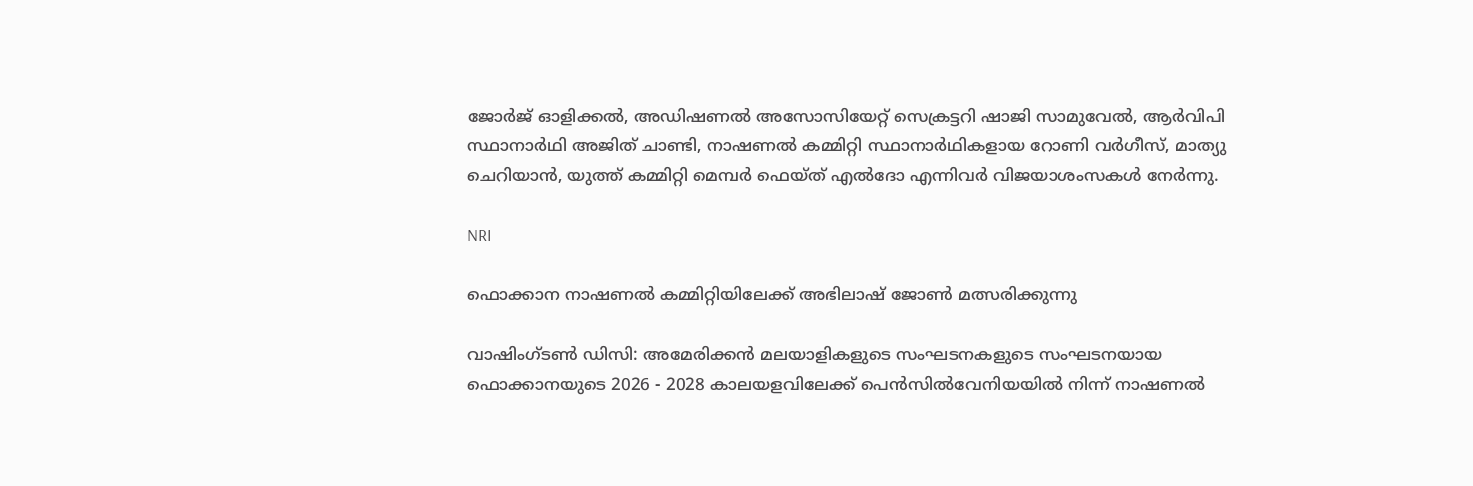ജോർജ് ഓളിക്കൽ, അഡിഷണൽ അസോസിയേറ്റ് സെക്രട്ടറി ഷാജി സാമുവേൽ, ആർവിപി സ്ഥാനാർഥി അജിത് ചാണ്ടി, നാഷണൽ കമ്മിറ്റി സ്ഥാനാർഥികളായ റോണി വർഗീസ്, മാത്യു ചെറിയാൻ, യുത്ത് കമ്മിറ്റി മെമ്പർ ഫെയ്ത് എൽദോ എന്നിവർ വിജയാശംസകൾ നേർന്നു.

NRI

ഫൊക്കാന നാഷണല്‍ കമ്മിറ്റിയിലേക്ക് അഭിലാഷ് ജോണ്‍ മത്സരിക്കുന്നു

വാഷിംഗ്ടൺ ഡിസി: അമേരിക്കന്‍ മലയാളികളുടെ സംഘടനകളുടെ സംഘടനയായ ഫൊക്കാനയുടെ 2026 - 2028 കാലയളവിലേക്ക് പെന്‍സില്‍വേനിയയില്‍ നിന്ന് നാഷണല്‍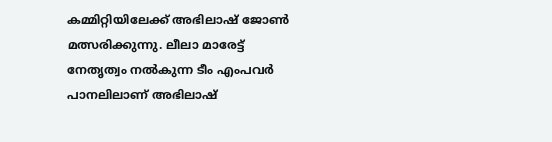കമ്മിറ്റിയിലേക്ക് അഭിലാഷ് ജോണ്‍ മത്സരിക്കുന്നു. ലീലാ മാരേട്ട് നേതൃത്വം നല്‍കുന്ന ടീം എംപവര്‍ പാനലിലാണ് അഭിലാഷ്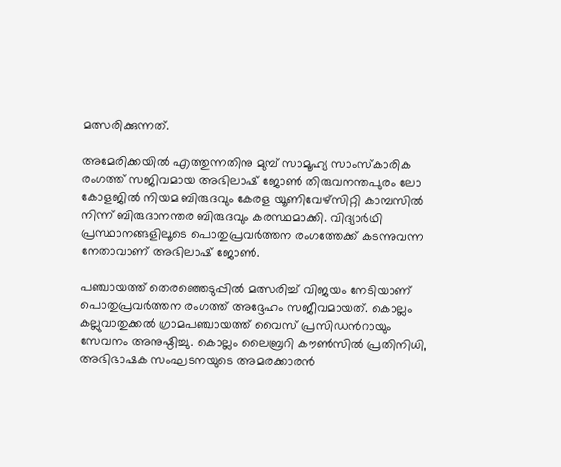മത്സരിക്കുന്നത്.

അമേരിക്കയില്‍ എത്തുന്നതിനു മുമ്പ് സാമൂഹ്യ സാംസ്‌കാരിക രംഗത്ത് സജിവമായ അഭിലാഷ് ജോണ്‍ തിരുവനന്തപുരം ലോ കോളജില്‍ നിയമ ബിരുദവും കേരള യൂണിവേഴ്‌സിറ്റി കാമ്പസില്‍ നിന്ന് ബിരുദാനന്തര ബിരുദവും കരസ്ഥമാക്കി. വിദ്യാര്‍ഥി പ്രസ്ഥാനങ്ങളിലൂടെ പൊതുപ്രവര്‍ത്തന രംഗത്തേക്ക് കടന്നുവന്ന നേതാവാണ് അഭിലാഷ് ജോണ്‍.

പഞ്ചായത്ത് തെരഞ്ഞെടുപ്പില്‍ മത്സരിച്ച് വിജയം നേടിയാണ് പൊതുപ്രവര്‍ത്തന രംഗത്ത് അദ്ദേഹം സജീവമായത്. കൊല്ലം കല്ലുവാതുക്കല്‍ ഗ്രാമപഞ്ചായത്ത് വൈസ് പ്രസിഡന്‍റായും സേവനം അനുഷ്ഠിച്ചു. കൊല്ലം ലൈബ്രറി കൗണ്‍സില്‍ പ്രതിനിധി, അഭിഭാഷക സംഘടനയുടെ അമരക്കാരൻ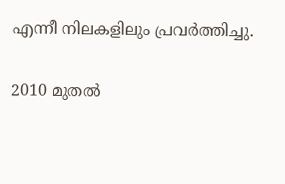എന്നീ നിലകളിലും പ്രവർത്തിച്ചു.

2010 മുതല്‍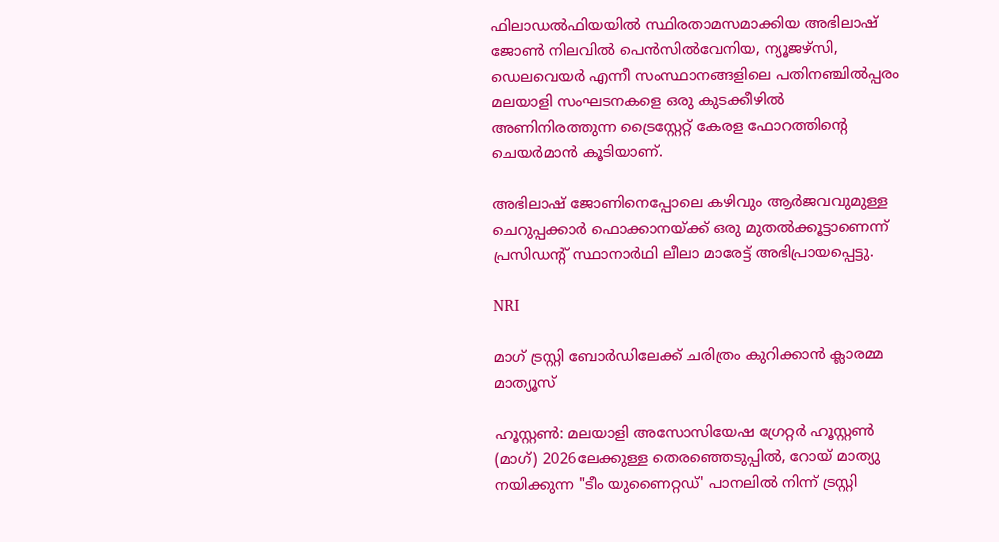ഫിലാഡല്‍ഫിയയില്‍ സ്ഥിരതാമസമാക്കിയ അഭിലാഷ് ജോണ്‍ നിലവില്‍ പെന്‍സില്‍വേനിയ, ന്യൂജഴ്‌സി, ഡെലവെയര്‍ എന്നീ സംസ്ഥാനങ്ങളിലെ പതിനഞ്ചില്‍പ്പരം മലയാളി സംഘടനകളെ ഒരു കുടക്കീഴില്‍ അണിനിരത്തുന്ന ട്രൈസ്റ്റേറ്റ് കേരള ഫോറത്തിന്‍റെ ചെയര്‍മാന്‍ കൂടിയാണ്.

അഭിലാഷ് ജോണിനെപ്പോലെ കഴിവും ആര്‍ജവവുമുള്ള ചെറുപ്പക്കാര്‍ ഫൊക്കാനയ്ക്ക് ഒരു മുതല്‍ക്കൂട്ടാണെന്ന് പ്രസിഡന്‍റ് സ്ഥാനാര്‍ഥി ലീലാ മാരേട്ട് അഭിപ്രായപ്പെട്ടു.

NRI

മാഗ് ട്രസ്റ്റി ബോർഡിലേക്ക് ചരിത്രം കുറിക്കാൻ ക്ലാരമ്മ മാത്യൂസ്

ഹൂസ്റ്റൺ: മലയാളി അസോസിയേഷ ഗ്രേറ്റർ ഹൂസ്റ്റൺ (മാഗ്) 2026ലേക്കുള്ള തെരഞ്ഞെടുപ്പിൽ, റോയ് മാത്യു നയിക്കുന്ന "ടീം യുണൈറ്റഡ്' പാനലിൽ നിന്ന് ട്രസ്റ്റി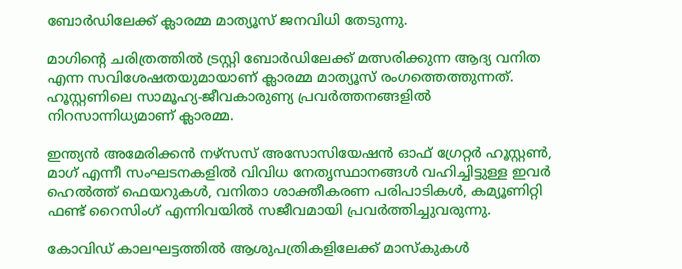ബോർഡിലേക്ക് ക്ലാരമ്മ മാത്യൂസ് ജനവിധി തേടുന്നു.

മാഗിന്‍റെ ചരിത്രത്തിൽ ട്രസ്റ്റി ബോർഡിലേക്ക് മത്സരിക്കുന്ന ആദ്യ വനിത എന്ന സവിശേഷതയുമായാണ് ക്ലാരമ്മ മാത്യൂസ് രംഗത്തെത്തുന്നത്. ഹൂസ്റ്റണിലെ സാമൂഹ്യ-ജീവകാരുണ്യ പ്രവർത്തനങ്ങളിൽ നിറസാന്നിധ്യമാണ് ക്ലാരമ്മ.

ഇന്ത്യൻ അമേരിക്കൻ നഴ്‌സസ് അസോസിയേഷൻ ഓഫ് ഗ്രേറ്റർ ഹൂസ്റ്റൺ, മാഗ് എന്നീ സംഘടനകളിൽ വിവിധ നേതൃസ്ഥാനങ്ങൾ വഹിച്ചിട്ടുള്ള ഇവർ ഹെൽത്ത് ഫെയറുകൾ, വനിതാ ശാക്തീകരണ പരിപാടികൾ, കമ്യൂണിറ്റി ഫണ്ട് റൈസിംഗ് എന്നിവയിൽ സജീവമായി പ്രവർത്തിച്ചുവരുന്നു.

കോവിഡ് കാലഘട്ടത്തിൽ ആശുപത്രികളിലേക്ക് മാസ്കുകൾ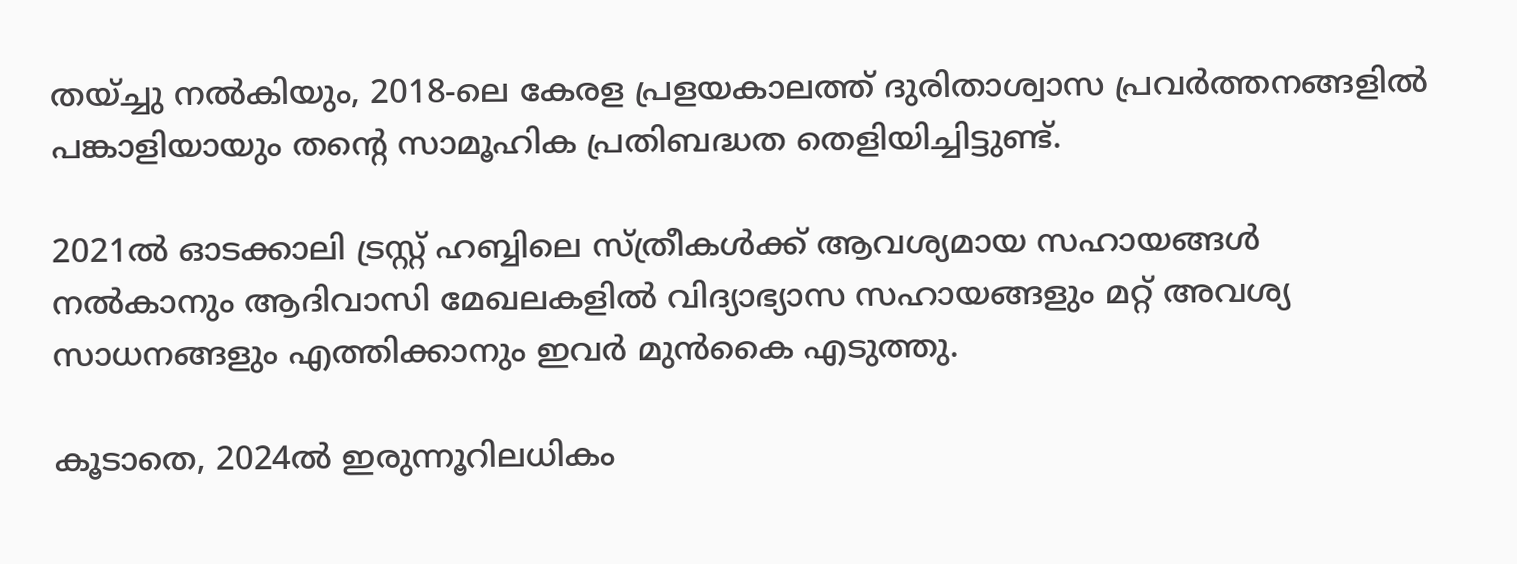തയ്ച്ചു നൽകിയും, 2018-ലെ കേരള പ്രളയകാലത്ത് ദുരിതാശ്വാസ പ്രവർത്തനങ്ങളിൽ പങ്കാളിയായും തന്റെ സാമൂഹിക പ്രതിബദ്ധത തെളിയിച്ചിട്ടുണ്ട്.

2021ൽ ഓടക്കാലി ട്രസ്റ്റ് ഹബ്ബിലെ സ്ത്രീകൾക്ക് ആവശ്യമായ സഹായങ്ങൾ നൽകാനും ആദിവാസി മേഖലകളിൽ വിദ്യാഭ്യാസ സഹായങ്ങളും മറ്റ് അവശ്യ സാധനങ്ങളും എത്തിക്കാനും ഇവർ മുൻകൈ എടുത്തു.

കൂടാതെ, 2024ൽ ഇരുന്നൂറിലധികം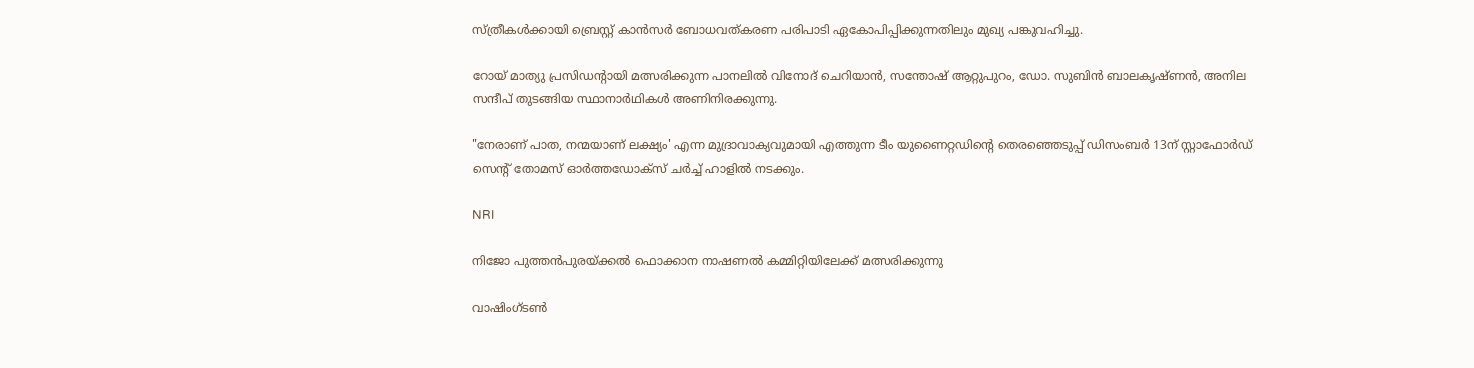സ്ത്രീകൾക്കായി ബ്രെസ്റ്റ് കാൻസർ ബോധവത്കരണ പരിപാടി ഏകോപിപ്പിക്കുന്നതിലും മുഖ്യ പങ്കുവഹിച്ചു.

റോയ് മാത്യു പ്രസിഡന്‍റായി മത്സരിക്കുന്ന പാനലിൽ വിനോദ് ചെറിയാൻ, സന്തോഷ് ആറ്റുപുറം, ഡോ. സുബിൻ ബാലകൃഷ്ണൻ, അനില സന്ദീപ് തുടങ്ങിയ സ്ഥാനാർഥികൾ അണിനിരക്കുന്നു.

"നേരാണ് പാത, നന്മയാണ് ലക്ഷ്യം' എന്ന മുദ്രാവാക്യവുമായി എത്തുന്ന ടീം യുണൈറ്റഡിന്‍റെ തെരഞ്ഞെടുപ്പ് ഡിസംബർ 13ന് സ്റ്റാഫോർഡ് സെന്‍റ് തോമസ് ഓർത്തഡോക്സ് ചർച്ച് ഹാളിൽ നടക്കും.

NRI

നിജോ പുത്തൻപുരയ്ക്കൽ ഫൊക്കാന നാഷണൽ കമ്മിറ്റിയിലേക്ക് മത്സരിക്കുന്നു

വാഷിംഗ്ടൺ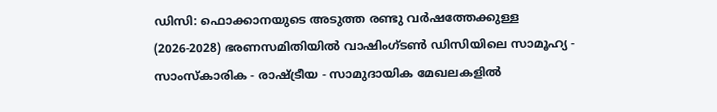ഡിസി: ഫൊക്കാനയുടെ അടുത്ത രണ്ടു വർഷത്തേക്കുള്ള (2026-2028) ഭരണസമിതിയിൽ വാഷിംഗ്ടൺ ഡിസിയിലെ സാമൂഹ്യ - സാംസ്കാരിക - രാഷ്ട്രീയ - സാമുദായിക മേഖലകളിൽ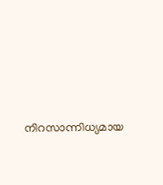നിറസാന്നിധ്യമായ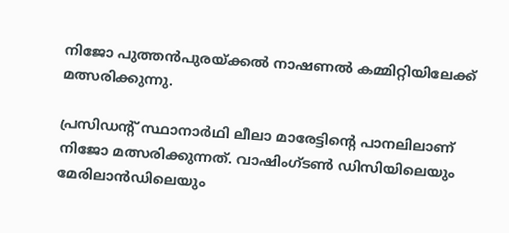നിജോ പുത്തൻപുരയ്ക്കൽ നാഷണൽ കമ്മിറ്റിയിലേക്ക് മത്സരിക്കുന്നു.

പ്രസിഡന്‍റ് സ്ഥാനാര്‍ഥി ലീലാ മാരേട്ടിന്‍റെ പാനലിലാണ് നിജോ മത്സരിക്കുന്നത്. വാഷിംഗ്ടൺ ഡിസിയിലെയും മേരിലാൻഡിലെയും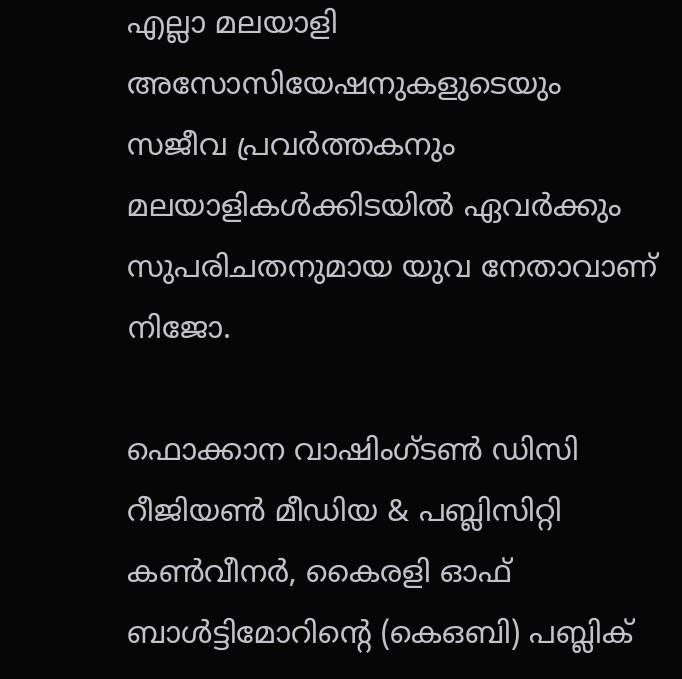എല്ലാ മലയാളി അസോസിയേഷനുകളുടെയും സജീവ പ്രവർത്തകനും മലയാളികൾക്കിടയിൽ ഏവർക്കും സുപരിചതനുമായ യുവ നേതാവാണ് നിജോ.

ഫൊക്കാന വാഷിംഗ്ടൺ ഡിസി റീജിയൺ മീഡിയ & പബ്ലിസിറ്റി കൺവീനർ, കൈരളി ഓഫ് ബാൾട്ടിമോറിന്‍റെ (കെഒബി) പബ്ലിക്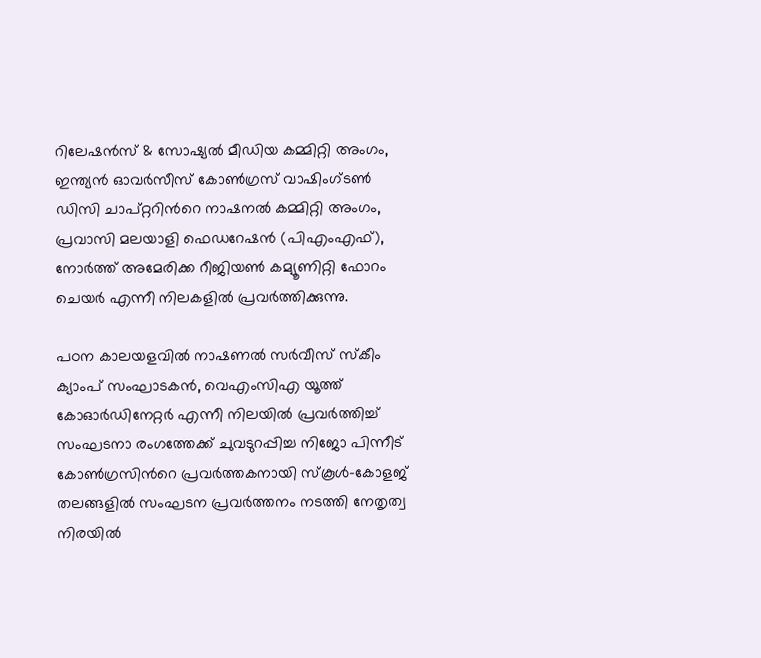റിലേഷൻസ് & സോഷ്യൽ മീഡിയ കമ്മിറ്റി അംഗം, ഇന്ത്യൻ ഓവർസീസ് കോൺഗ്രസ് വാഷിംഗ്ടൺ ഡിസി ചാപ്റ്ററിന്‍റെ നാഷനൽ കമ്മിറ്റി അംഗം, പ്രവാസി മലയാളി ഫെഡറേഷൻ (പിഎംഎഫ്), നോർത്ത് അമേരിക്ക റീജിയൺ കമ്യൂണിറ്റി ഫോറം ചെയർ എന്നീ നിലകളിൽ പ്രവർത്തിക്കുന്നു.

പഠന കാലയളവിൽ നാഷണൽ സർവീസ് സ്കീം ക്യാംപ് സംഘാടകൻ, വെഎംസിഎ യൂത്ത് കോഓർഡിനേറ്റർ എന്നീ നിലയിൽ പ്രവർത്തിച്ച് സംഘടനാ രംഗത്തേക്ക് ചുവടുറപ്പിച്ച നിജോ പിന്നീട് കോൺഗ്രസിന്‍റെ പ്രവർത്തകനായി സ്കൂൾ-കോളജ് തലങ്ങളിൽ സംഘടന പ്രവർത്തനം നടത്തി നേതൃത്വ നിരയിൽ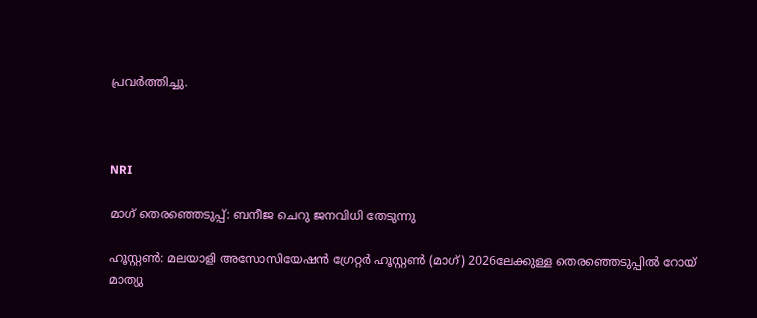പ്രവർത്തിച്ചു.



NRI

മാഗ് തെരഞ്ഞെടുപ്പ്: ബനീജ ചെറു ജനവിധി തേടുന്നു

ഹൂസ്റ്റൺ: മലയാളി അസോസിയേഷൻ ഗ്രേറ്റർ ഹൂസ്റ്റൺ (മാഗ്) 2026ലേക്കുള്ള തെരഞ്ഞെടുപ്പിൽ റോയ് മാത്യു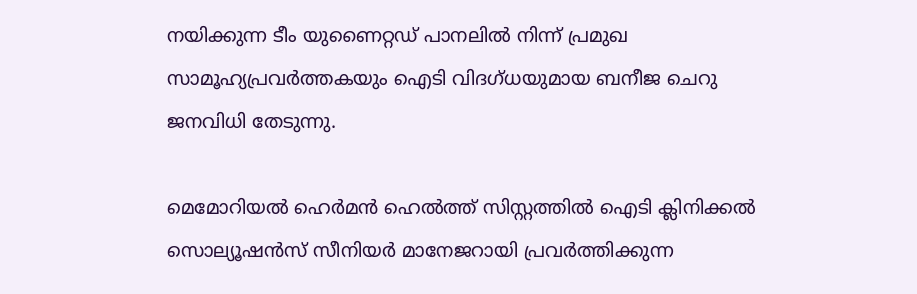നയിക്കുന്ന ടീം യുണൈറ്റഡ് പാനലിൽ നിന്ന് പ്രമുഖ സാമൂഹ്യപ്രവർത്തകയും ഐടി വിദഗ്ധയുമായ ബനീജ ചെറു ജനവിധി തേടുന്നു.

മെമോറിയൽ ഹെർമൻ ഹെൽത്ത് സിസ്റ്റത്തിൽ ഐടി ക്ലിനിക്കൽ സൊല്യൂഷൻസ് സീനിയർ മാനേജറായി പ്രവർത്തിക്കുന്ന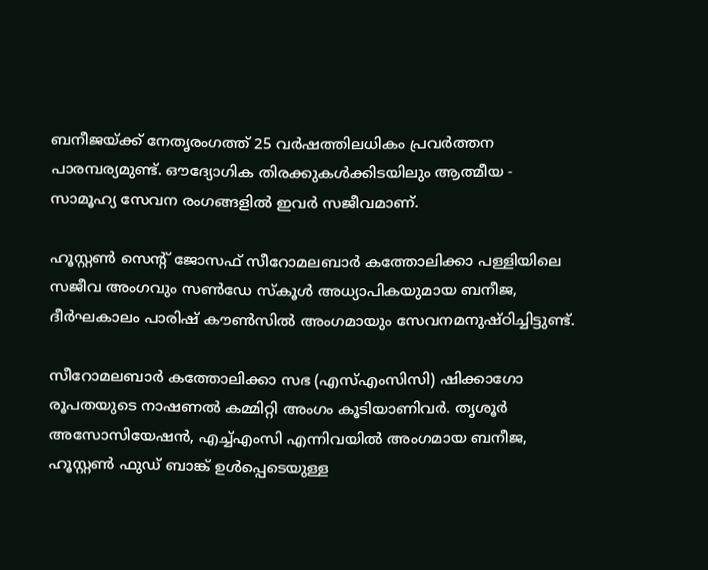ബനീജയ്ക്ക് നേതൃരംഗത്ത് 25 വർഷത്തിലധികം പ്രവർത്തന പാരമ്പര്യമുണ്ട്. ഔദ്യോഗിക തിരക്കുകൾക്കിടയിലും ആത്മീയ - സാമൂഹ്യ സേവന രംഗങ്ങളിൽ ഇവർ സജീവമാണ്.

ഹൂസ്റ്റൺ സെന്‍റ് ജോസഫ് സീറോമലബാർ കത്തോലിക്കാ പള്ളിയിലെ സജീവ അംഗവും സൺഡേ സ്കൂൾ അധ്യാപികയുമായ ബനീജ, ദീർഘകാലം പാരിഷ് കൗൺസിൽ അംഗമായും സേവനമനുഷ്ഠിച്ചിട്ടുണ്ട്.

സീറോമലബാർ കത്തോലിക്കാ സഭ (എസ്എംസിസി) ഷിക്കാഗോ രൂപതയുടെ നാഷണൽ കമ്മിറ്റി അംഗം കൂടിയാണിവർ. തൃശൂർ അസോസിയേഷൻ, എച്ച്എംസി എന്നിവയിൽ അംഗമായ ബനീജ, ഹൂസ്റ്റൺ ഫുഡ് ബാങ്ക് ഉൾപ്പെടെയുള്ള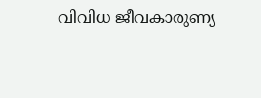വിവിധ ജീവകാരുണ്യ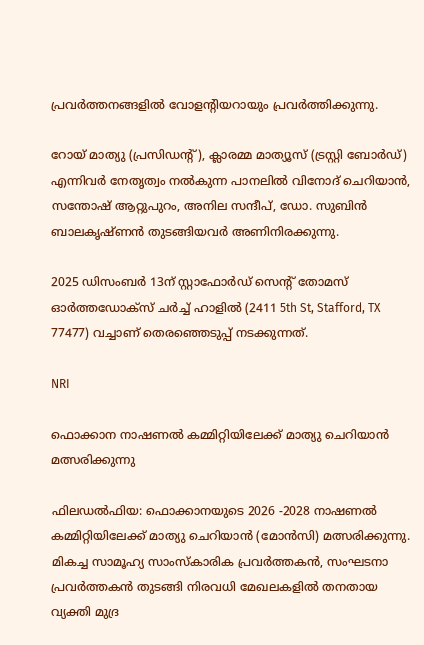പ്രവർത്തനങ്ങളിൽ വോളന്‍റിയറായും പ്രവർത്തിക്കുന്നു.

റോയ് മാത്യു (പ്രസിഡന്‍റ്), ക്ലാരമ്മ മാത്യൂസ് (ട്രസ്റ്റി ബോർഡ്) എന്നിവർ നേതൃത്വം നൽകുന്ന പാനലിൽ വിനോദ് ചെറിയാൻ, സന്തോഷ് ആറ്റുപുറം, അനില സന്ദീപ്, ഡോ. സുബിൻ ബാലകൃഷ്ണൻ തുടങ്ങിയവർ അണിനിരക്കുന്നു.

2025 ഡിസംബർ 13ന് സ്റ്റാഫോർഡ് സെന്‍റ് തോമസ് ഓർത്തഡോക്സ് ചർച്ച് ഹാളിൽ (2411 5th St, Stafford, TX 77477) വച്ചാണ് തെരഞ്ഞെടുപ്പ് നടക്കുന്നത്.

NRI

ഫൊക്കാന നാഷണൽ കമ്മിറ്റിയിലേക്ക് മാത്യു ചെറിയാൻ മത്സരിക്കുന്നു

ഫിലഡൽഫിയ: ഫൊക്കാനയുടെ 2026 -2028 നാഷണൽ കമ്മിറ്റിയിലേക്ക് മാത്യു ചെറിയാൻ (മോൻസി) മത്സരിക്കുന്നു. മികച്ച സാമൂഹ്യ സാംസ്‌കാരിക പ്രവർത്തകൻ, സംഘടനാ പ്രവർത്തകൻ തുടങ്ങി നിരവധി മേഖലകളിൽ തനതായ വ്യക്തി മുദ്ര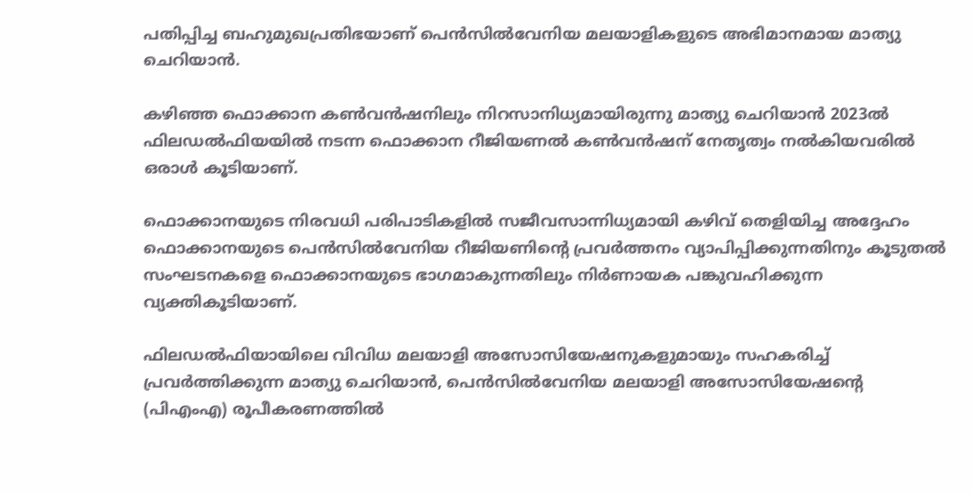പതിപ്പിച്ച ബഹുമുഖപ്രതിഭയാണ് പെൻസിൽവേനിയ മലയാളികളുടെ അഭിമാനമായ മാത്യു ചെറിയാൻ.

കഴിഞ്ഞ ഫൊക്കാന കൺവൻഷനിലും നിറസാനിധ്യമായിരുന്നു മാത്യു ചെറിയാൻ 2023ൽ ഫിലഡൽഫിയയിൽ നടന്ന ഫൊക്കാന റീജിയണൽ കൺവൻഷന് നേതൃത്വം നൽകിയവരിൽ ഒരാൾ കൂടിയാണ്.

ഫൊക്കാനയുടെ നിരവധി പരിപാടികളിൽ സജീവസാന്നിധ്യമായി കഴിവ് തെളിയിച്ച അദ്ദേഹം ഫൊക്കാനയുടെ പെൻസിൽവേനിയ റീജിയണിന്‍റെ പ്രവർത്തനം വ്യാപിപ്പിക്കുന്നതിനും കൂടുതൽ സംഘടനകളെ ഫൊക്കാനയുടെ ഭാഗമാകുന്നതിലും നിർണായക പങ്കുവഹിക്കുന്ന വ്യക്തികൂടിയാണ്.

ഫിലഡൽഫിയായിലെ വിവിധ മലയാളി അസോസിയേഷനുകളുമായും സഹകരിച്ച് പ്രവർത്തിക്കുന്ന മാത്യു ചെറിയാൻ, പെൻസിൽവേനിയ മലയാളി അസോസിയേഷന്‍റെ (പിഎംഎ) രൂപീകരണത്തിൽ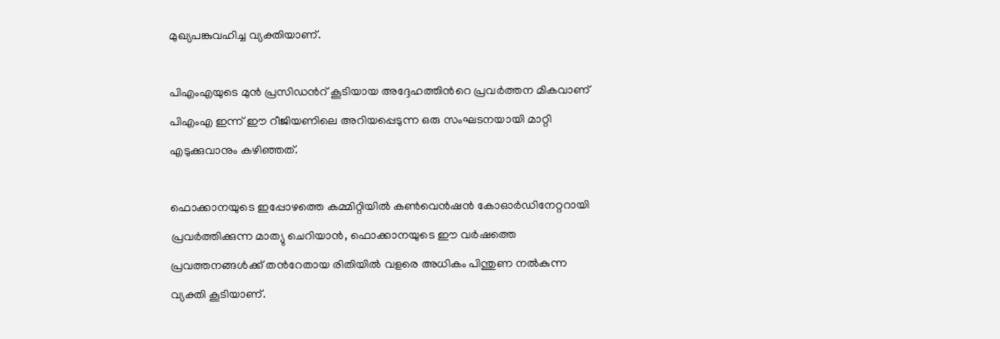മുഖ്യപങ്കുവഹിച്ച വ്യക്തിയാണ്.

പിഎംഎയുടെ മുൻ പ്രസിഡന്‍റ് കൂടിയായ അദ്ദേഹത്തിന്‍റെ പ്രവർത്തന മികവാണ് പിഎംഎ ഇന്ന് ഈ റീജിയണിലെ അറിയപ്പെടുന്ന ഒരു സംഘടനയായി മാറ്റി എടുക്കുവാനും കഴിഞ്ഞത്.

ഫൊക്കാനയുടെ ഇപ്പോഴത്തെ കമ്മിറ്റിയിൽ കൺവെൻഷൻ കോഓർഡിനേറ്ററായി പ്രവർത്തിക്കുന്ന മാത്യു ചെറിയാൻ, ഫൊക്കാനയുടെ ഈ വർഷത്തെ പ്രവത്തനങ്ങൾക്ക് തന്‍റേതായ രിതിയിൽ വളരെ അധികം പിന്തുണ നൽകുന്ന വ്യക്തി കൂടിയാണ്.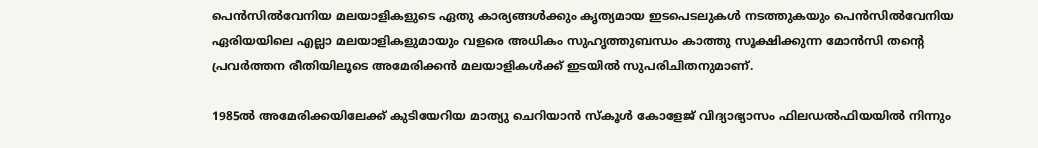പെൻസിൽവേനിയ മലയാളികളുടെ ഏതു കാര്യങ്ങൾക്കും കൃത്യമായ ഇടപെടലുകൾ നടത്തുകയും പെൻസിൽവേനിയ ഏരിയയിലെ എല്ലാ മലയാളികളുമായും വളരെ അധികം സുഹൃത്തുബന്ധം കാത്തു സൂക്ഷിക്കുന്ന മോൻസി തന്‍റെ പ്രവർത്തന രീതിയിലൂടെ അമേരിക്കൻ മലയാളികൾക്ക് ഇടയിൽ സുപരിചിതനുമാണ്.

1985ൽ അമേരിക്കയിലേക്ക് കുടിയേറിയ മാത്യു ചെറിയാൻ സ്കൂൾ കോളേജ് വിദ്യാഭ്യാസം ഫിലഡൽഫിയയിൽ നിന്നും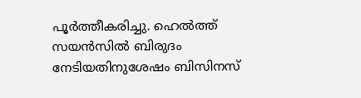പൂർത്തീകരിച്ചു. ഹെൽത്ത്‌ സയൻസിൽ ബിരുദം നേടിയതിനുശേഷം ബിസിനസ്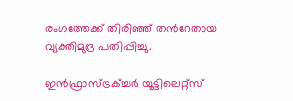രംഗത്തേക്ക് തിരിഞ്ഞ് തന്‍റേതായ വ്യക്തിമുദ്ര പതിപ്പിച്ചു.

ഇൻഫ്രാസ്ട്രക്ച്ചർ യൂട്ടിലെറ്റ്സ്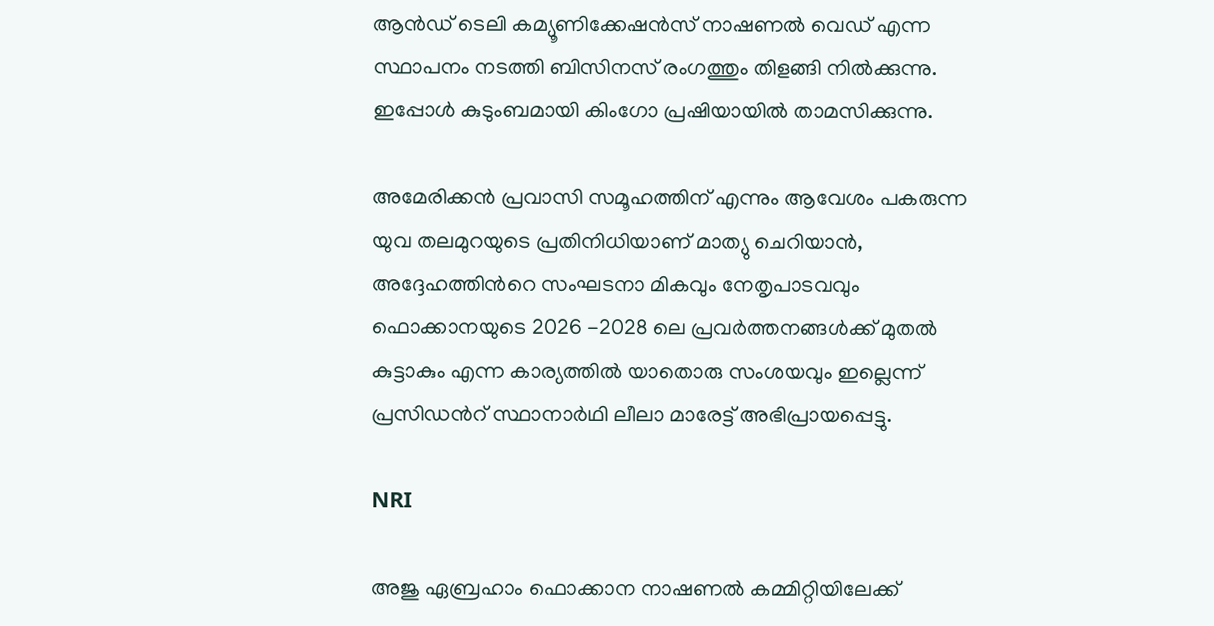ആൻഡ് ‌ടെലി കമ്യൂണിക്കേഷൻസ് നാഷണൽ വെഡ് എന്ന സ്ഥാപനം നടത്തി ബിസിനസ് രംഗത്തും തിളങ്ങി നിൽക്കുന്നു. ഇപ്പോൾ കുടുംബമായി കിംഗോ പ്രഷിയായിൽ താമസിക്കുന്നു.

അമേരിക്കൻ പ്രവാസി സമൂഹത്തിന് എന്നും ആവേശം പകരുന്ന യുവ തലമുറയുടെ പ്രതിനിധിയാണ് മാത്യു ചെറിയാൻ, അദ്ദേഹത്തിന്‍റെ സംഘടനാ മികവും നേതൃപാടവവും ഫൊക്കാനയുടെ 2026 -2028 ലെ പ്രവർത്തനങ്ങൾക്ക് മുതൽ കുട്ടാകും എന്ന കാര്യത്തിൽ യാതൊരു സംശയവും ഇല്ലെന്ന് പ്രസിഡന്‍റ് സ്ഥാനാർഥി ലീലാ മാരേട്ട് അഭിപ്രായപ്പെട്ടു.

NRI

അജു ഏബ്രഹാം ഫൊക്കാന നാഷണൽ കമ്മിറ്റിയിലേക്ക്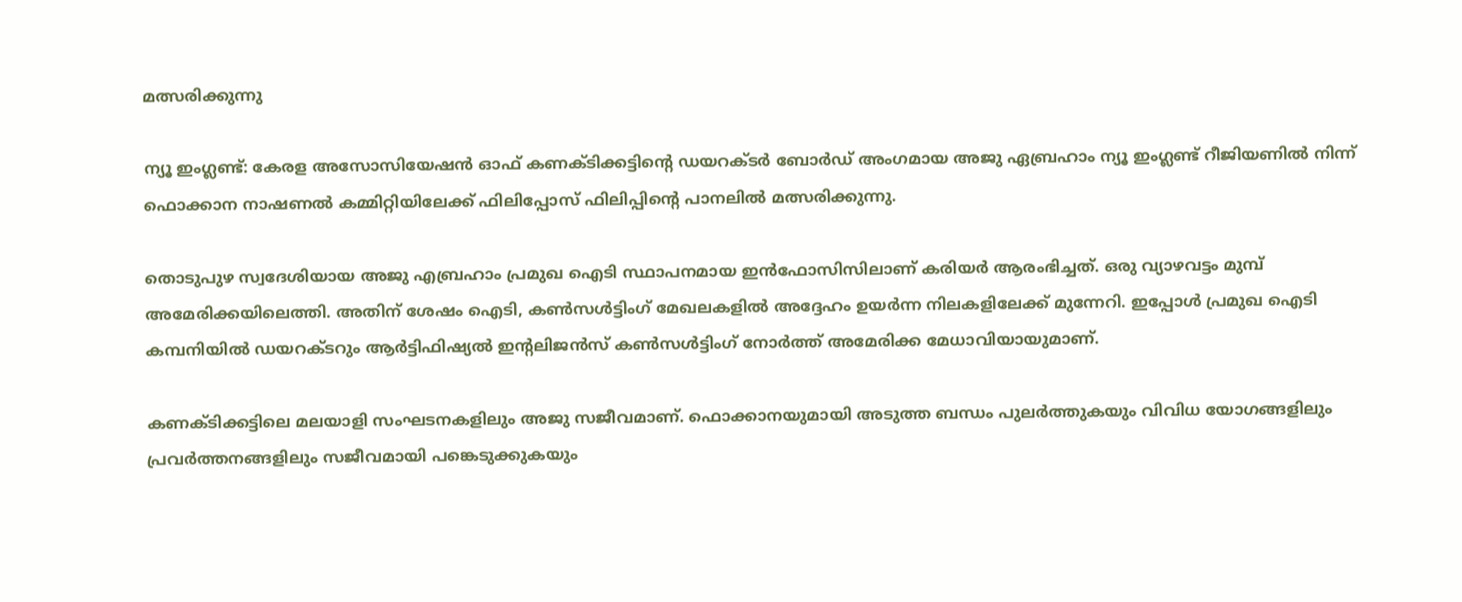മത്സരിക്കുന്നു

ന്യൂ ഇംഗ്ലണ്ട്: കേരള അസോസിയേഷൻ ഓഫ് കണക്ടിക്കട്ടിന്‍റെ ഡയറക്ടർ ബോർഡ് അംഗമായ അജു ഏബ്രഹാം ന്യൂ ഇംഗ്ലണ്ട് റീജിയണിൽ നിന്ന് ഫൊക്കാന നാഷണൽ കമ്മിറ്റിയിലേക്ക് ഫിലിപ്പോസ് ഫിലിപ്പിന്‍റെ പാനലിൽ മത്സരിക്കുന്നു.

തൊടുപുഴ സ്വദേശിയായ അജു എബ്രഹാം പ്രമുഖ ഐടി സ്ഥാപനമായ ഇൻഫോസിസിലാണ് കരിയർ ആരംഭിച്ചത്. ഒരു വ്യാഴവട്ടം മുമ്പ് അമേരിക്കയിലെത്തി. അതിന് ശേഷം ഐടി, കൺസൾട്ടിംഗ് മേഖലകളിൽ അദ്ദേഹം ഉയർന്ന നിലകളിലേക്ക് മുന്നേറി. ഇപ്പോൾ പ്രമുഖ ഐടി കമ്പനിയിൽ ഡയറക്ടറും ആർട്ടിഫിഷ്യൽ ഇന്‍റലിജൻസ് കൺസൾട്ടിംഗ് നോർത്ത് അമേരിക്ക മേധാവിയായുമാണ്.

കണക്ടിക്കട്ടിലെ മലയാളി സംഘടനകളിലും അജു സജീവമാണ്. ഫൊക്കാനയുമായി അടുത്ത ബന്ധം പുലർത്തുകയും വിവിധ യോഗങ്ങളിലും പ്രവർത്തനങ്ങളിലും സജീവമായി പങ്കെടുക്കുകയും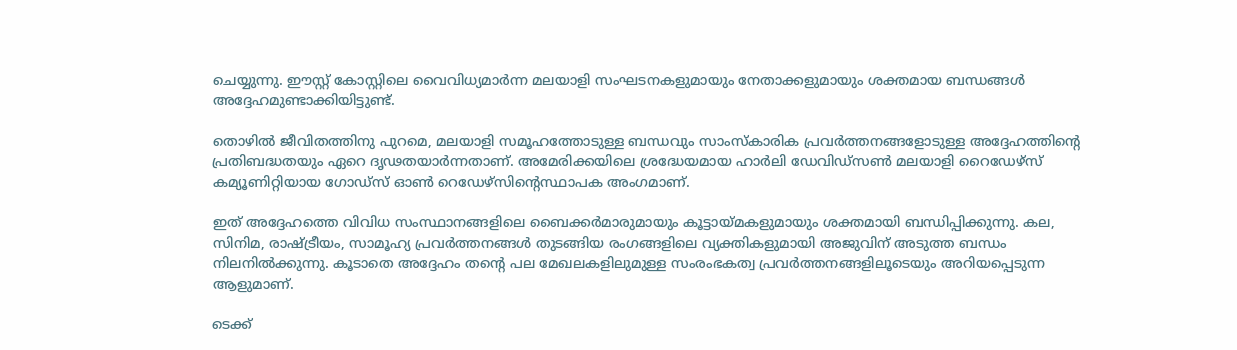ചെയ്യുന്നു. ഈസ്റ്റ് കോസ്റ്റിലെ വൈവിധ്യമാർന്ന മലയാളി സംഘടനകളുമായും നേതാക്കളുമായും ശക്തമായ ബന്ധങ്ങൾ അദ്ദേഹമുണ്ടാക്കിയിട്ടുണ്ട്.

തൊഴിൽ ജീവിതത്തിനു പുറമെ, മലയാളി സമൂഹത്തോടുള്ള ബന്ധവും സാംസ്കാരിക പ്രവർത്തനങ്ങളോടുള്ള അദ്ദേഹത്തിന്‍റെ പ്രതിബദ്ധതയും ഏറെ ദൃഢതയാർന്നതാണ്. അമേരിക്കയിലെ ശ്രദ്ധേയമായ ഹാർലി ഡേവിഡ്സൺ മലയാളി റൈഡേഴ്സ് കമ്യൂണിറ്റിയായ ഗോഡ്സ് ഓൺ റെഡേഴ്സിന്‍റെസ്ഥാപക അംഗമാണ്.

ഇത് അദ്ദേഹത്തെ വിവിധ സംസ്ഥാനങ്ങളിലെ ബൈക്കർമാരുമായും കൂട്ടായ്മകളുമായും ശക്തമായി ബന്ധിപ്പിക്കുന്നു. കല, സിനിമ, രാഷ്ട്രീയം, സാമൂഹ്യ പ്രവർത്തനങ്ങൾ തുടങ്ങിയ രംഗങ്ങളിലെ വ്യക്തികളുമായി അജുവിന് അടുത്ത ബന്ധം നിലനിൽക്കുന്നു. കൂടാതെ അദ്ദേഹം തന്‍റെ പല മേഖലകളിലുമുള്ള സംരംഭകത്വ പ്രവർത്തനങ്ങളിലൂടെയും അറിയപ്പെടുന്ന ആളുമാണ്.

ടെക്ക്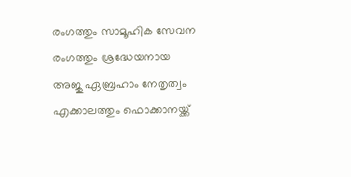രംഗത്തും സാമൂഹിക സേവന രംഗത്തും ശ്രദ്ധേയനായ അജു ഏബ്രഹാം നേതൃത്വം എക്കാലത്തും ഫൊക്കാനയ്ക്ക്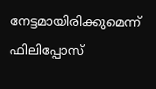നേട്ടമായിരിക്കുമെന്ന് ഫിലിപ്പോസ്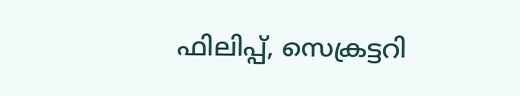ഫിലിപ്പ്, സെക്രട്ടറി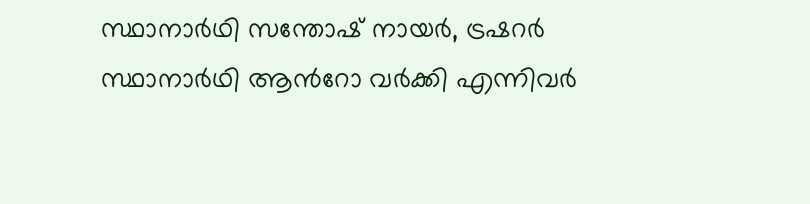സ്ഥാനാർഥി സന്തോഷ് നായർ, ട്രഷറർ സ്ഥാനാർഥി ആന്‍റോ വർക്കി എന്നിവർ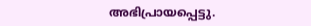അഭിപ്രായപ്പെട്ടു.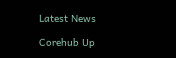Latest News

Corehub Up